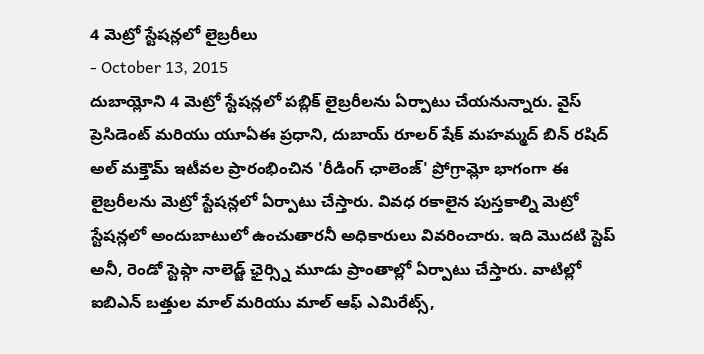4 మెట్రో స్టేషన్లలో లైబ్రరీలు
- October 13, 2015
దుబాయ్లోని 4 మెట్రో స్టేషన్లలో పబ్లిక్ లైబ్రరీలను ఏర్పాటు చేయనున్నారు. వైస్ ప్రెసిడెంట్ మరియు యూఏఈ ప్రధాని, దుబాయ్ రూలర్ షేక్ మహమ్మద్ బిన్ రషిద్ అల్ మక్తౌమ్ ఇటీవల ప్రారంభించిన 'రీడింగ్ ఛాలెంజ్' ప్రోగ్రామ్లో భాగంగా ఈ లైబ్రరీలను మెట్రో స్టేషన్లలో ఏర్పాటు చేస్తారు. వివధ రకాలైన పుస్తకాల్ని మెట్రో స్టేషన్లలో అందుబాటులో ఉంచుతారనీ అధికారులు వివరించారు. ఇది మొదటి స్టెప్ అనీ, రెండో స్టెప్గా నాలెడ్జ్ ఛైర్స్ని మూడు ప్రాంతాల్లో ఏర్పాటు చేస్తారు. వాటిల్లో ఐబిఎన్ బత్తుల మాల్ మరియు మాల్ ఆఫ్ ఎమిరేట్స్,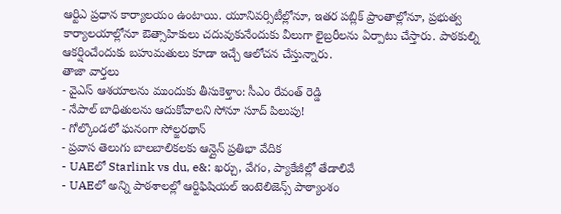ఆర్టిఎ ప్రధాన కార్యాలయం ఉంటాయి. యూనివర్సిటీల్లోనూ, ఇతర పబ్లిక్ ప్రాంతాల్లోనూ, ప్రభుత్వ కార్యాలయాల్లోనూ ఔత్సాహికులు చదువుకునేందుకు వీలుగా లైబ్రరీలను ఏర్పాటు చేస్తారు. పాఠకుల్ని ఆకర్షించేందుకు బహుమతులు కూడా ఇచ్చే ఆలోచన చేస్తున్నారు.
తాజా వార్తలు
- వైఎస్ ఆశయాలను ముందుకు తీసుకెళ్తాం: సీఎం రేవంత్ రెడ్డి
- నేపాల్ బాధితులను ఆదుకోవాలని సోనూ సూద్ పిలుపు!
- గోల్కొండలో ఘనంగా సోల్జరథాన్
- ప్రవాస తెలుగు బాలబాలికలకు ఆన్లైన్ ప్రతిభా వేదిక
- UAEలో Starlink vs du, e&: ఖర్చు, వేగం, ప్యాకేజీల్లో తేడాలివే
- UAEలో అన్ని పాఠశాలల్లో ఆర్టిఫిషియల్ ఇంటెలిజెన్స్ పాఠ్యాంశం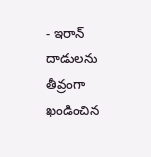- ఇరాన్ దాడులను తీవ్రంగా ఖండించిన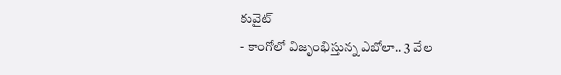కువైట్
- కాంగోలో విజృంభిస్తున్న ఎబోలా.. 3 వేల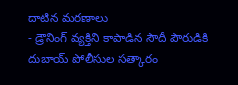దాటిన మరణాలు
- డ్రౌనింగ్ వ్యక్తిని కాపాడిన సౌదీ పౌరుడికి దుబాయ్ పోలీసుల సత్కారం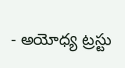- అయోధ్య ట్రస్టు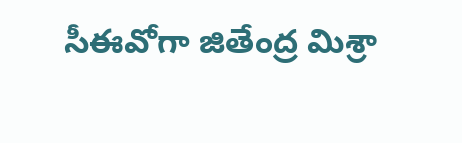సీఈవోగా జితేంద్ర మిశ్రా